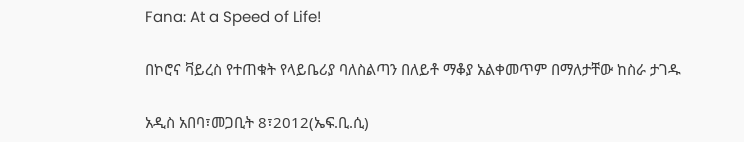Fana: At a Speed of Life!

በኮሮና ቫይረስ የተጠቁት የላይቤሪያ ባለስልጣን በለይቶ ማቆያ አልቀመጥም በማለታቸው ከስራ ታገዱ

አዲስ አበባ፣መጋቢት 8፣2012(ኤፍ.ቢ.ሲ)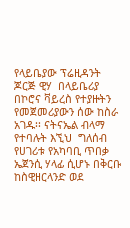የላይቤያው ፕሬዚዳንት  ጆርጅ ዊሃ  በላይቤሪያ በኮሮና ቫይረስ የተያዙትን የመጀመሪያውን ሰው ከስራ አገዱ፡፡ ናትናኤል ብላማ የተባሉት እኚህ  ግለሰብ የሀገሪቱ የአካባቢ ጥበቃ ኤጀንሲ ሃላፊ ሲሆኑ በቅርቡ  ከስዊዘርላንድ ወደ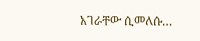አገራቸው ሲመለሱ…